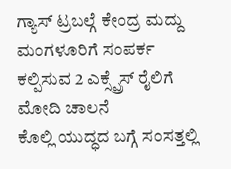ಗ್ಯಾಸ್ ಟ್ರಬಲ್ಗೆ ಕೇಂದ್ರ ಮದ್ದು
ಮಂಗಳೂರಿಗೆ ಸಂಪರ್ಕ ಕಲ್ಪಿಸುವ 2 ಎಕ್ಸ್ಪ್ರೆಸ್ ರೈಲಿಗೆ ಮೋದಿ ಚಾಲನೆ
ಕೊಲ್ಲಿ ಯುದ್ಧದ ಬಗ್ಗೆ ಸಂಸತ್ತಲ್ಲಿ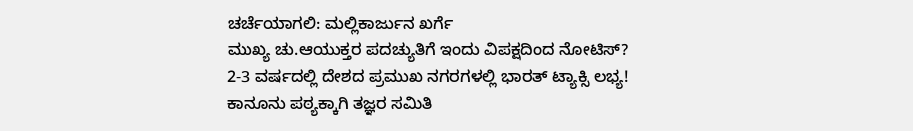ಚರ್ಚೆಯಾಗಲಿ: ಮಲ್ಲಿಕಾರ್ಜುನ ಖರ್ಗೆ
ಮುಖ್ಯ ಚು.ಆಯುಕ್ತರ ಪದಚ್ಯುತಿಗೆ ಇಂದು ವಿಪಕ್ಷದಿಂದ ನೋಟಿಸ್?
2-3 ವರ್ಷದಲ್ಲಿ ದೇಶದ ಪ್ರಮುಖ ನಗರಗಳಲ್ಲಿ ಭಾರತ್ ಟ್ಯಾಕ್ಸಿ ಲಭ್ಯ!
ಕಾನೂನು ಪಠ್ಯಕ್ಕಾಗಿ ತಜ್ಞರ ಸಮಿತಿ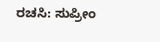ರಚಸಿ: ಸುಪ್ರೀಂ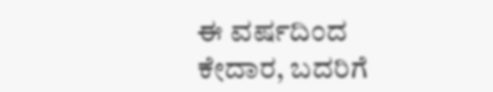ಈ ವರ್ಷದಿಂದ ಕೇದಾರ, ಬದರಿಗೆ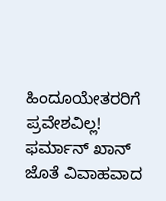ಹಿಂದೂಯೇತರರಿಗೆ ಪ್ರವೇಶವಿಲ್ಲ!
ಫರ್ಮಾನ್ ಖಾನ್ ಜೊತೆ ವಿವಾಹವಾದ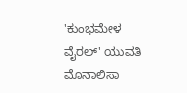'ಕುಂಭಮೇಳ ವೈರಲ್' ಯುವತಿ ಮೊನಾಲಿಸಾ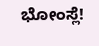ಭೋಂಸ್ಲೆ!